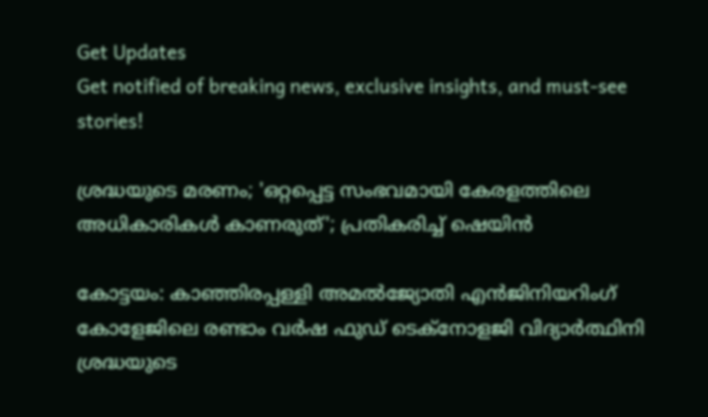Get Updates
Get notified of breaking news, exclusive insights, and must-see stories!

ശ്രദ്ധയുടെ മരണം; 'ഒറ്റപ്പെട്ട സംഭവമായി കേരളത്തിലെ അധികാരികള്‍ കാണരുത്'; പ്രതികരിച്ച് ഷെയിന്‍

കോട്ടയം: കാഞ്ഞിരപ്പള്ളി അമല്‍ജ്യോതി എന്‍ജിനിയറിംഗ് കോളേജിലെ രണ്ടാം വര്‍ഷ ഫുഡ് ടെക്‌നോളജി വിദ്യാര്‍ത്ഥിനി ശ്രദ്ധയുടെ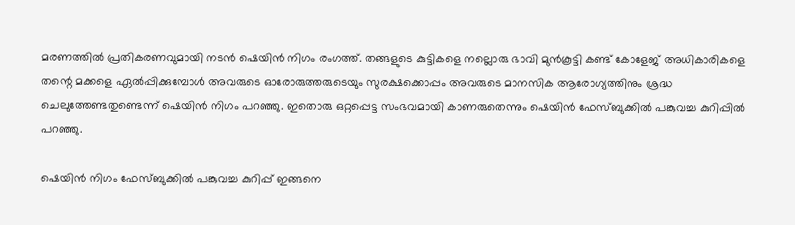മരണത്തില്‍ പ്രതികരണവുമായി നടന്‍ ഷെയിന്‍ നിഗം രംഗത്ത്. തങ്ങളുടെ കുട്ടികളെ നല്ലൊരു ഭാവി മുന്‍കൂട്ടി കണ്ട് കോളേജ് അധികാരികളെ തന്റെ മക്കളെ ഏല്‍പ്പിക്കുമ്പോള്‍ അവരുടെ ഓരോരുത്തരുടെയും സുരക്ഷക്കൊപ്പം അവരുടെ മാനസിക ആരോഗ്യത്തിനും ശ്രദ്ധ ചെലുത്തേണ്ടതുണ്ടെന്ന് ഷെയിന്‍ നിഗം പറഞ്ഞു. ഇതൊരു ഒറ്റപ്പെട്ട സംഭവമായി കാണരുതെന്നും ഷെയിന്‍ ഫേസ്ബുക്കില്‍ പങ്കുവച്ച കുറിപ്പില്‍ പറഞ്ഞു.

ഷെയിന്‍ നിഗം ഫേസ്ബുക്കില്‍ പങ്കുവച്ച കുറിപ്പ് ഇങ്ങനെ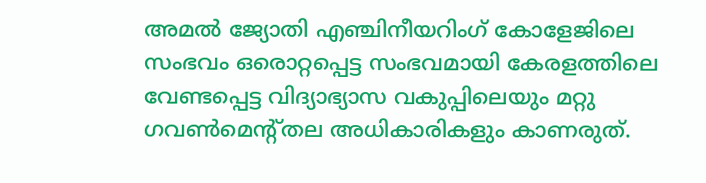അമല്‍ ജ്യോതി എഞ്ചിനീയറിംഗ് കോളേജിലെ സംഭവം ഒരൊറ്റപ്പെട്ട സംഭവമായി കേരളത്തിലെ വേണ്ടപ്പെട്ട വിദ്യാഭ്യാസ വകുപ്പിലെയും മറ്റു ഗവണ്‍മെന്റ്തല അധികാരികളും കാണരുത്.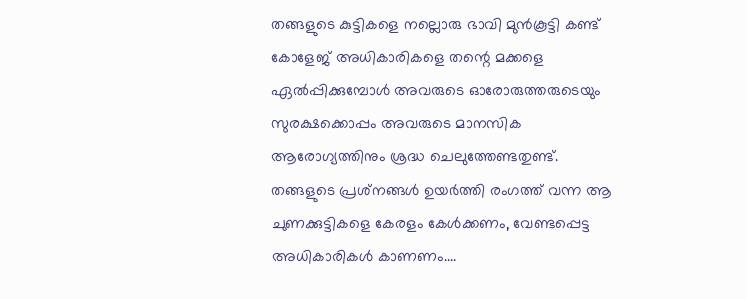തങ്ങളുടെ കുട്ടികളെ നല്ലൊരു ഭാവി മുന്‍കൂട്ടി കണ്ട് കോളേജ് അധികാരികളെ തന്റെ മക്കളെ ഏല്‍പ്പിക്കുമ്പോള്‍ അവരുടെ ഓരോരുത്തരുടെയും സുരക്ഷക്കൊപ്പം അവരുടെ മാനസിക ആരോഗ്യത്തിനും ശ്രദ്ധ ചെലുത്തേണ്ടതുണ്ട്. തങ്ങളുടെ പ്രശ്‌നങ്ങള്‍ ഉയര്‍ത്തി രംഗത്ത് വന്ന ആ ചുണക്കുട്ടികളെ കേരളം കേള്‍ക്കണം, വേണ്ടപ്പെട്ട അധികാരികള്‍ കാണണം....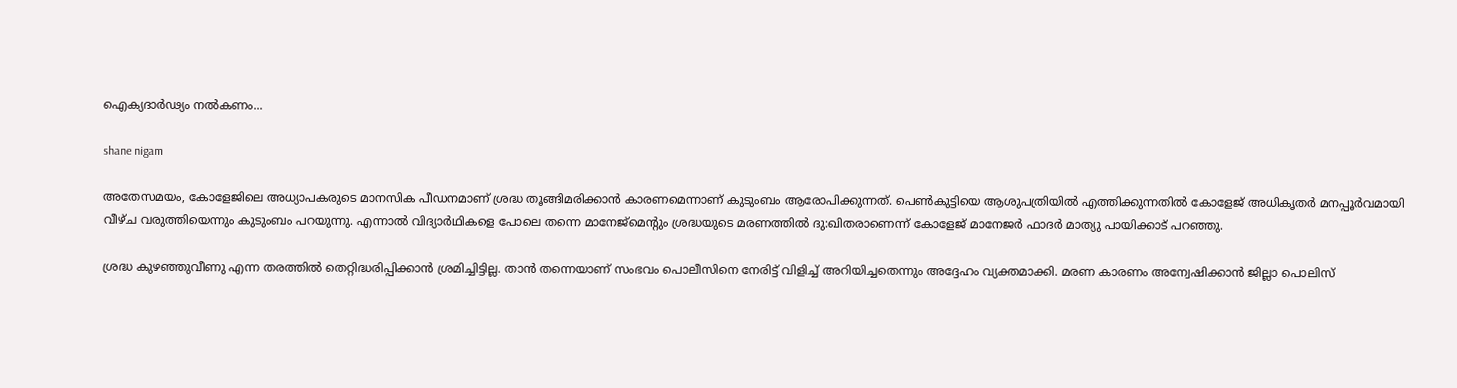ഐക്യദാര്‍ഢ്യം നല്‍കണം...

shane nigam

അതേസമയം, കോളേജിലെ അധ്യാപകരുടെ മാനസിക പീഡനമാണ് ശ്രദ്ധ തൂങ്ങിമരിക്കാന്‍ കാരണമെന്നാണ് കുടുംബം ആരോപിക്കുന്നത്. പെണ്‍കുട്ടിയെ ആശുപത്രിയില്‍ എത്തിക്കുന്നതില്‍ കോളേജ് അധികൃതര്‍ മനപ്പൂര്‍വമായി വീഴ്ച വരുത്തിയെന്നും കുടുംബം പറയുന്നു. എന്നാല്‍ വിദ്യാര്‍ഥികളെ പോലെ തന്നെ മാനേജ്‌മെന്റും ശ്രദ്ധയുടെ മരണത്തില്‍ ദു:ഖിതരാണെന്ന് കോളേജ് മാനേജര്‍ ഫാദര്‍ മാത്യു പായിക്കാട് പറഞ്ഞു.

ശ്രദ്ധ കുഴഞ്ഞുവീണു എന്ന തരത്തില്‍ തെറ്റിദ്ധരിപ്പിക്കാന്‍ ശ്രമിച്ചിട്ടില്ല. താന്‍ തന്നെയാണ് സംഭവം പൊലീസിനെ നേരിട്ട് വിളിച്ച് അറിയിച്ചതെന്നും അദ്ദേഹം വ്യക്തമാക്കി. മരണ കാരണം അന്വേഷിക്കാന്‍ ജില്ലാ പൊലിസ്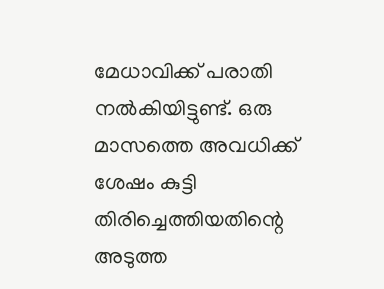മേധാവിക്ക് പരാതി നല്‍കിയിട്ടുണ്ട്. ഒരു മാസത്തെ അവധിക്ക് ശേഷം കുട്ടി തിരിച്ചെത്തിയതിന്റെ അടുത്ത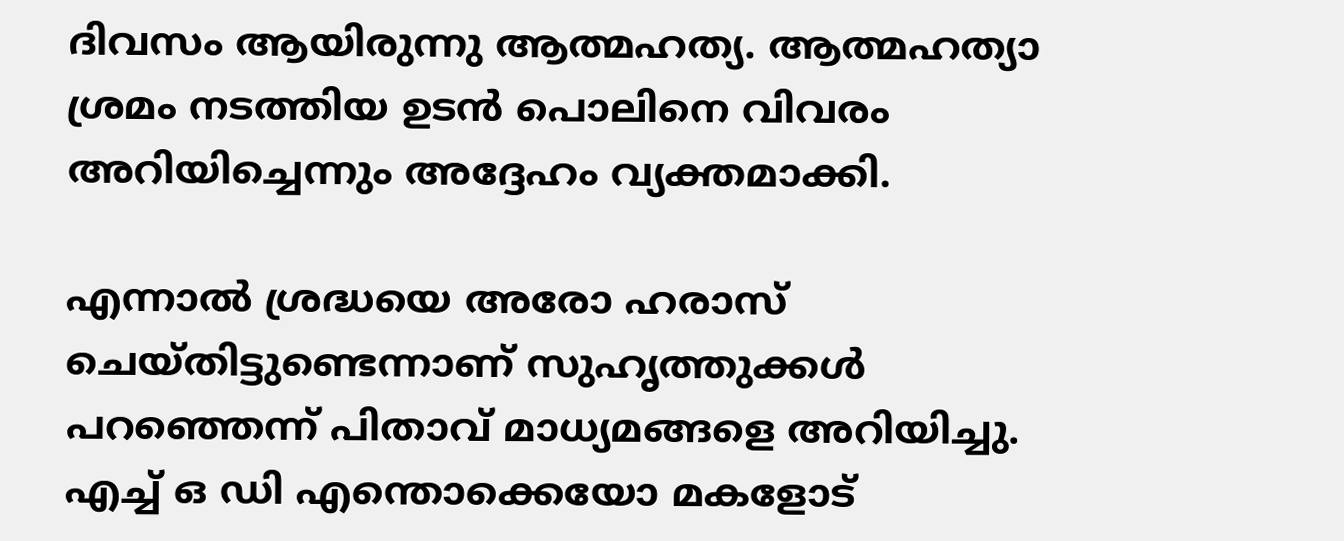ദിവസം ആയിരുന്നു ആത്മഹത്യ. ആത്മഹത്യാ ശ്രമം നടത്തിയ ഉടന്‍ പൊലിനെ വിവരം അറിയിച്ചെന്നും അദ്ദേഹം വ്യക്തമാക്കി.

എന്നാല്‍ ശ്രദ്ധയെ അരോ ഹരാസ് ചെയ്തിട്ടുണ്ടെന്നാണ് സുഹൃത്തുക്കള്‍ പറഞ്ഞെന്ന് പിതാവ് മാധ്യമങ്ങളെ അറിയിച്ചു. എച്ച് ഒ ഡി എന്തൊക്കെയോ മകളോട്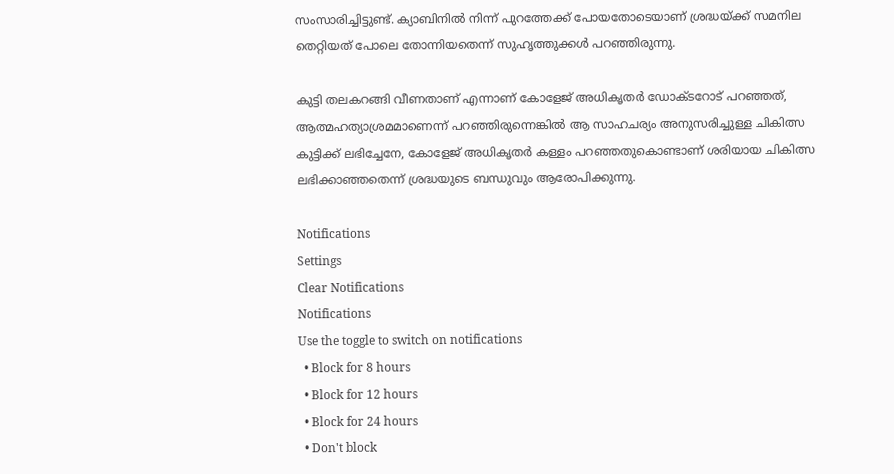സംസാരിച്ചിട്ടുണ്ട്. ക്യാബിനില്‍ നിന്ന് പുറത്തേക്ക് പോയതോടെയാണ് ശ്രദ്ധയ്ക്ക് സമനില തെറ്റിയത് പോലെ തോന്നിയതെന്ന് സുഹൃത്തുക്കള്‍ പറഞ്ഞിരുന്നു.

കുട്ടി തലകറങ്ങി വീണതാണ് എന്നാണ് കോളേജ് അധികൃതര്‍ ഡോക്ടറോട് പറഞ്ഞത്, ആത്മഹത്യാശ്രമമാണെന്ന് പറഞ്ഞിരുന്നെങ്കില്‍ ആ സാഹചര്യം അനുസരിച്ചുള്ള ചികിത്സ കുട്ടിക്ക് ലഭിച്ചേനേ, കോളേജ് അധികൃതര്‍ കള്ളം പറഞ്ഞതുകൊണ്ടാണ് ശരിയായ ചികിത്സ ലഭിക്കാഞ്ഞതെന്ന് ശ്രദ്ധയുടെ ബന്ധുവും ആരോപിക്കുന്നു.

Notifications
Settings
Clear Notifications
Notifications
Use the toggle to switch on notifications
  • Block for 8 hours
  • Block for 12 hours
  • Block for 24 hours
  • Don't block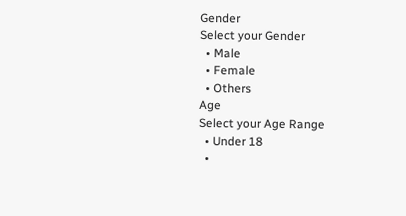Gender
Select your Gender
  • Male
  • Female
  • Others
Age
Select your Age Range
  • Under 18
  •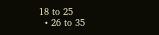18 to 25
  • 26 to 35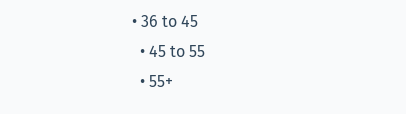• 36 to 45
  • 45 to 55
  • 55+